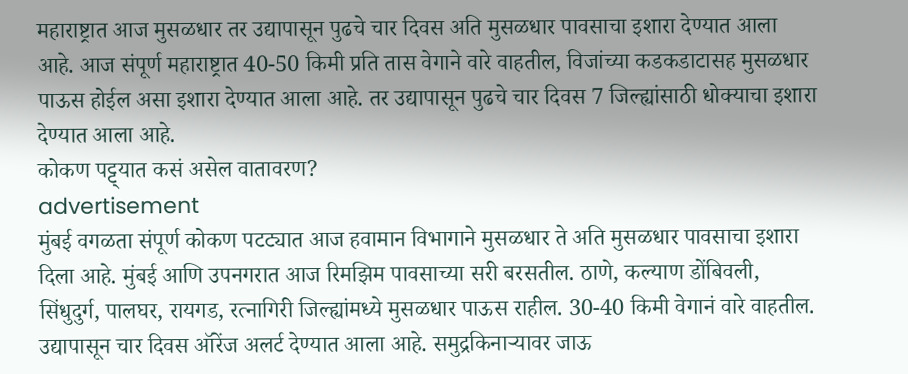महाराष्ट्रात आज मुसळधार तर उद्यापासून पुढचे चार दिवस अति मुसळधार पावसाचा इशारा देण्यात आला आहे. आज संपूर्ण महाराष्ट्रात 40-50 किमी प्रति तास वेगाने वारे वाहतील, विजांच्या कडकडाटासह मुसळधार पाऊस होईल असा इशारा देण्यात आला आहे. तर उद्यापासून पुढचे चार दिवस 7 जिल्ह्यांसाठी धोक्याचा इशारा देण्यात आला आहे.
कोकण पट्ट्यात कसं असेल वातावरण?
advertisement
मुंबई वगळता संपूर्ण कोकण पटट्यात आज हवामान विभागाने मुसळधार ते अति मुसळधार पावसाचा इशारा दिला आहे. मुंबई आणि उपनगरात आज रिमझिम पावसाच्या सरी बरसतील. ठाणे, कल्याण डोंबिवली, सिंधुदुर्ग, पालघर, रायगड, रत्नागिरी जिल्ह्यांमध्ये मुसळधार पाऊस राहील. 30-40 किमी वेगानं वारे वाहतील. उद्यापासून चार दिवस ऑरेंज अलर्ट देण्यात आला आहे. समुद्रकिनाऱ्यावर जाऊ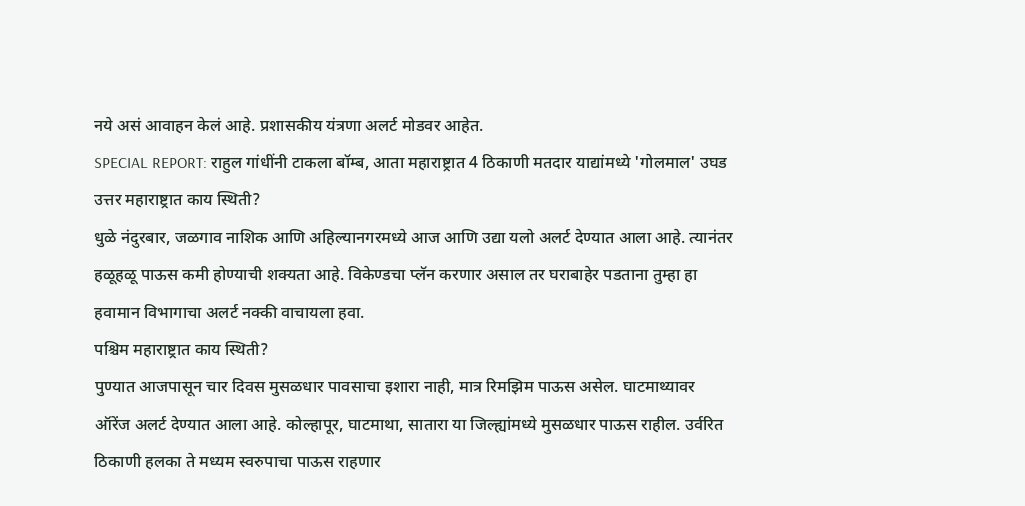नये असं आवाहन केलं आहे. प्रशासकीय यंत्रणा अलर्ट मोडवर आहेत.
SPECIAL REPORT: राहुल गांधींनी टाकला बॉम्ब, आता महाराष्ट्रात 4 ठिकाणी मतदार याद्यांमध्ये 'गोलमाल' उघड
उत्तर महाराष्ट्रात काय स्थिती?
धुळे नंदुरबार, जळगाव नाशिक आणि अहिल्यानगरमध्ये आज आणि उद्या यलो अलर्ट देण्यात आला आहे. त्यानंतर हळूहळू पाऊस कमी होण्याची शक्यता आहे. विकेण्डचा प्लॅन करणार असाल तर घराबाहेर पडताना तुम्हा हा हवामान विभागाचा अलर्ट नक्की वाचायला हवा.
पश्चिम महाराष्ट्रात काय स्थिती?
पुण्यात आजपासून चार दिवस मुसळधार पावसाचा इशारा नाही, मात्र रिमझिम पाऊस असेल. घाटमाथ्यावर ऑरेंज अलर्ट देण्यात आला आहे. कोल्हापूर, घाटमाथा, सातारा या जिल्ह्यांमध्ये मुसळधार पाऊस राहील. उर्वरित ठिकाणी हलका ते मध्यम स्वरुपाचा पाऊस राहणार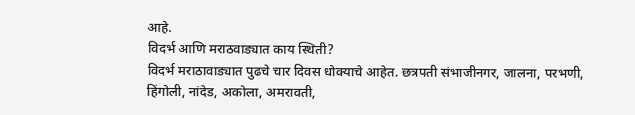आहे.
विदर्भ आणि मराठवाड्यात काय स्थिती?
विदर्भ मराठावाड्यात पुढचे चार दिवस धोक्याचे आहेत. छत्रपती संभाजीनगर, जालना, परभणी, हिंगोली, नांदेड, अकोला, अमरावती,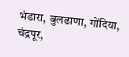भंडारा, बुलढाणा, गोंदिया, चंद्रपूर,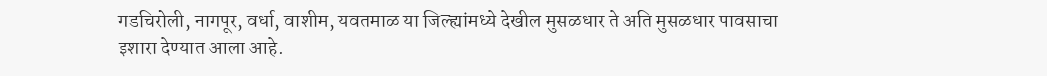गडचिरोली, नागपूर, वर्धा, वाशीम, यवतमाळ या जिल्ह्यांमध्ये देखील मुसळधार ते अति मुसळधार पावसाचा इशारा देण्यात आला आहे.